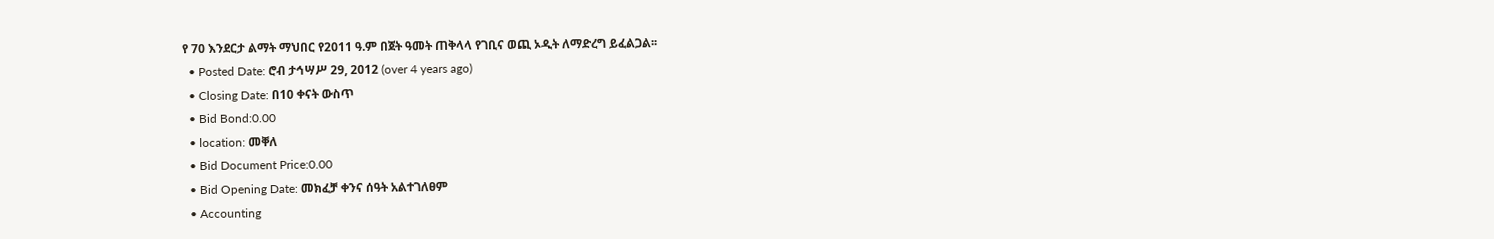የ 70 እንደርታ ልማት ማህበር የ2011 ዓ.ም በጀት ዓመት ጠቅላላ የገቢና ወጪ ኦዲት ለማድረግ ይፈልጋል፡፡
  • Posted Date: ሮብ ታኅሣሥ 29, 2012 (over 4 years ago)
  • Closing Date: በ10 ቀናት ውስጥ
  • Bid Bond:0.00
  • location: መቐለ
  • Bid Document Price:0.00
  • Bid Opening Date: መክፈቻ ቀንና ሰዓት አልተገለፀም
  • Accounting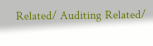Related/ Auditing Related/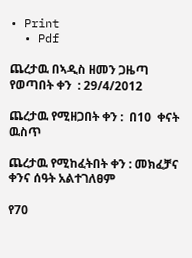• Print
  • Pdf

ጨረታዉ በኣዲስ ዘመን ጋዜጣ የወጣበት ቀን  : 29/4/2012

ጨረታዉ የሚዘጋበት ቀን :  በ10  ቀናት ዉስጥ

ጨረታዉ የሚከፈትበት ቀን : መክፈቻና ቀንና ሰዓት አልተገለፀም

የ70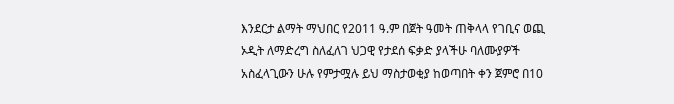እንደርታ ልማት ማህበር የ2011 ዓ.ም በጀት ዓመት ጠቅላላ የገቢና ወጪ ኦዲት ለማድረግ ስለፈለገ ህጋዊ የታደሰ ፍቃድ ያላችሁ ባለሙያዎች አስፈላጊውን ሁሉ የምታሟሉ ይህ ማስታወቂያ ከወጣበት ቀን ጀምሮ በ10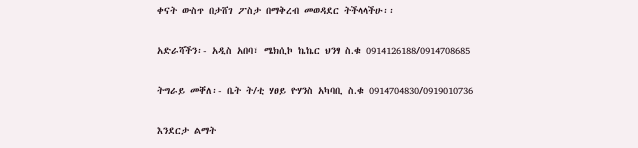ቀናት ውስጥ በታሸገ ፖስታ በማቅረብ መወዳደር ትችላላችሁ፡፡

አድራሻችን፡- አዲስ አበባ፣ ሜክሲኮ ኬኬር ህንፃ ስ.ቁ 0914126188/0914708685

ትግራይ መቐለ፡- ቤት ት/ቲ ሃፀይ ዮሃንስ አካባቢ ስ.ቁ 0914704830/0919010736

እንደርታ ልማት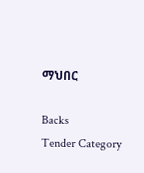ማህበር

Backs
Tender Category